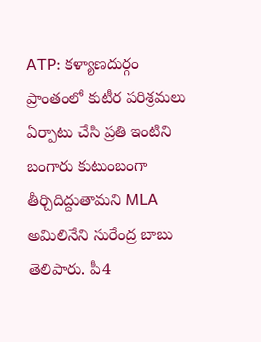ATP: కళ్యాణదుర్గం ప్రాంతంలో కుటీర పరిశ్రమలు ఏర్పాటు చేసి ప్రతి ఇంటిని బంగారు కుటుంబంగా తీర్చిదిద్దుతామని MLA అమిలినేని సురేంద్ర బాబు తెలిపారు. పీ4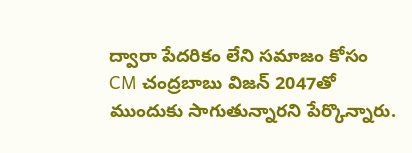ద్వారా పేదరికం లేని సమాజం కోసం CM చంద్రబాబు విజన్ 2047తో ముందుకు సాగుతున్నారని పేర్కొన్నారు.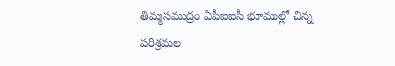తిమ్మసముద్రం ఏపీఐఐసీ భూముల్లో చిన్న పరిశ్రమల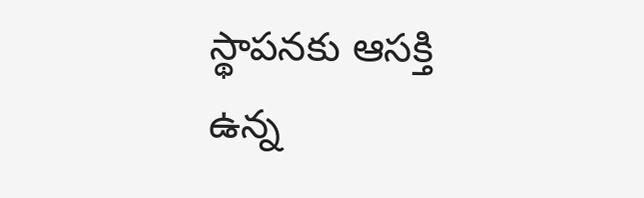స్థాపనకు ఆసక్తి ఉన్న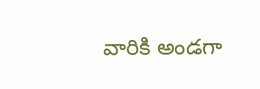వారికి అండగా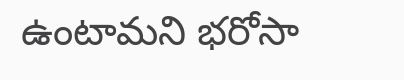ఉంటామని భరోసా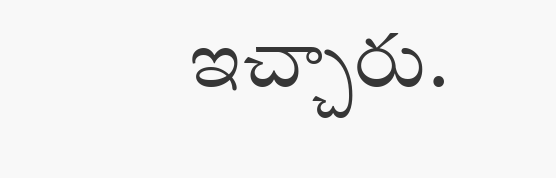ఇచ్చారు.